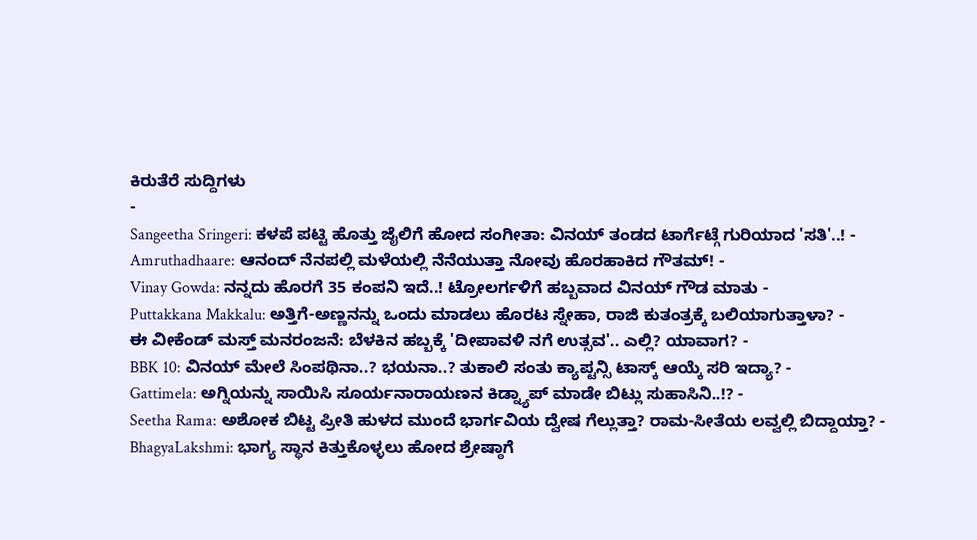ಕಿರುತೆರೆ ಸುದ್ದಿಗಳು
-
Sangeetha Sringeri: ಕಳಪೆ ಪಟ್ಟಿ ಹೊತ್ತು ಜೈಲಿಗೆ ಹೋದ ಸಂಗೀತಾ: ವಿನಯ್ ತಂಡದ ಟಾರ್ಗೆಟ್ಗೆ ಗುರಿಯಾದ 'ಸತಿ'..! -
Amruthadhaare: ಆನಂದ್ ನೆನಪಲ್ಲಿ ಮಳೆಯಲ್ಲಿ ನೆನೆಯುತ್ತಾ ನೋವು ಹೊರಹಾಕಿದ ಗೌತಮ್! -
Vinay Gowda: ನನ್ನದು ಹೊರಗೆ 35 ಕಂಪನಿ ಇದೆ..! ಟ್ರೋಲರ್ಗಳಿಗೆ ಹಬ್ಬವಾದ ವಿನಯ್ ಗೌಡ ಮಾತು -
Puttakkana Makkalu: ಅತ್ತಿಗೆ-ಅಣ್ಣನನ್ನು ಒಂದು ಮಾಡಲು ಹೊರಟ ಸ್ನೇಹಾ, ರಾಜಿ ಕುತಂತ್ರಕ್ಕೆ ಬಲಿಯಾಗುತ್ತಾಳಾ? -
ಈ ವೀಕೆಂಡ್ ಮಸ್ತ್ ಮನರಂಜನೆ: ಬೆಳಕಿನ ಹಬ್ಬಕ್ಕೆ 'ದೀಪಾವಳಿ ನಗೆ ಉತ್ಸವ'.. ಎಲ್ಲಿ? ಯಾವಾಗ? -
BBK 10: ವಿನಯ್ ಮೇಲೆ ಸಿಂಪಥಿನಾ..? ಭಯನಾ..? ತುಕಾಲಿ ಸಂತು ಕ್ಯಾಪ್ಟನ್ಸಿ ಟಾಸ್ಕ್ ಆಯ್ಕೆ ಸರಿ ಇದ್ಯಾ? -
Gattimela: ಅಗ್ನಿಯನ್ನು ಸಾಯಿಸಿ ಸೂರ್ಯನಾರಾಯಣನ ಕಿಡ್ನ್ಯಾಪ್ ಮಾಡೇ ಬಿಟ್ಲು ಸುಹಾಸಿನಿ..!? -
Seetha Rama: ಅಶೋಕ ಬಿಟ್ಟ ಪ್ರೀತಿ ಹುಳದ ಮುಂದೆ ಭಾರ್ಗವಿಯ ದ್ವೇಷ ಗೆಲ್ಲುತ್ತಾ? ರಾಮ-ಸೀತೆಯ ಲವ್ವಲ್ಲಿ ಬಿದ್ದಾಯ್ತಾ? -
BhagyaLakshmi: ಭಾಗ್ಯ ಸ್ಥಾನ ಕಿತ್ತುಕೊಳ್ಳಲು ಹೋದ ಶ್ರೇಷ್ಠಾಗೆ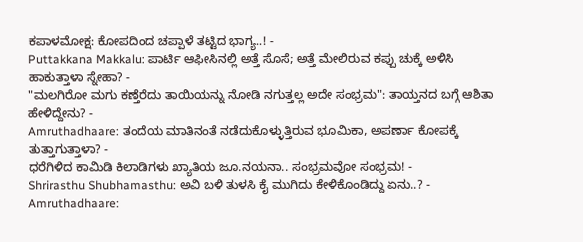ಕಪಾಳಮೋಕ್ಷ: ಕೋಪದಿಂದ ಚಪ್ಪಾಳೆ ತಟ್ಟಿದ ಭಾಗ್ಯ..! -
Puttakkana Makkalu: ಪಾರ್ಟಿ ಆಫೀಸಿನಲ್ಲಿ ಅತ್ತೆ ಸೊಸೆ; ಅತ್ತೆ ಮೇಲಿರುವ ಕಪ್ಪು ಚುಕ್ಕೆ ಅಳಿಸಿ ಹಾಕುತ್ತಾಳಾ ಸ್ನೇಹಾ? -
"ಮಲಗಿರೋ ಮಗು ಕಣ್ತೆರೆದು ತಾಯಿಯನ್ನು ನೋಡಿ ನಗುತ್ತಲ್ಲ ಅದೇ ಸಂಭ್ರಮ": ತಾಯ್ತನದ ಬಗ್ಗೆ ಆಶಿತಾ ಹೇಳಿದ್ದೇನು? -
Amruthadhaare: ತಂದೆಯ ಮಾತಿನಂತೆ ನಡೆದುಕೊಳ್ಳುತ್ತಿರುವ ಭೂಮಿಕಾ, ಅಪರ್ಣಾ ಕೋಪಕ್ಕೆ ತುತ್ತಾಗುತ್ತಾಳಾ? -
ಧರೆಗಿಳಿದ ಕಾಮಿಡಿ ಕಿಲಾಡಿಗಳು ಖ್ಯಾತಿಯ ಜೂ.ನಯನಾ.. ಸಂಭ್ರಮವೋ ಸಂಭ್ರಮ! -
Shrirasthu Shubhamasthu: ಅವಿ ಬಳಿ ತುಳಸಿ ಕೈ ಮುಗಿದು ಕೇಳಿಕೊಂಡಿದ್ದು ಏನು..? -
Amruthadhaare: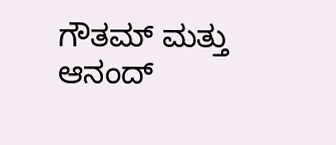ಗೌತಮ್ ಮತ್ತು ಆನಂದ್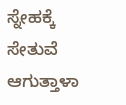ಸ್ನೇಹಕ್ಕೆ ಸೇತುವೆ ಆಗುತ್ತಾಳಾ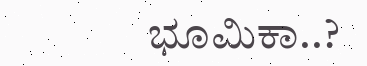ಭೂಮಿಕಾ..?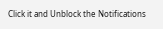Click it and Unblock the Notifications